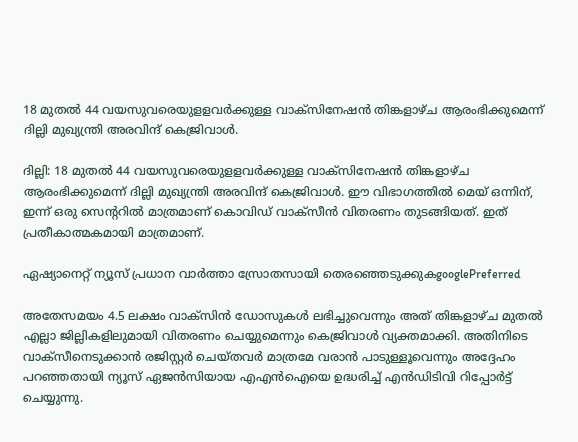18 മുതൽ 44 വയസുവരെയുളളവർക്കുള്ള വാക്സിനേഷൻ തിങ്കളാഴ്ച ആരംഭിക്കുമെന്ന് ദില്ലി മുഖ്യന്ത്രി അരവിന്ദ് കെജ്രിവാൾ.

ദില്ലി: 18 മുതൽ 44 വയസുവരെയുളളവർക്കുള്ള വാക്സിനേഷൻ തിങ്കളാഴ്ച ആരംഭിക്കുമെന്ന് ദില്ലി മുഖ്യന്ത്രി അരവിന്ദ് കെജ്രിവാൾ. ഈ വിഭാഗത്തിൽ മെയ് ഒന്നിന്, ഇന്ന് ഒരു സെന്ററിൽ മാത്രമാണ് കൊവിഡ് വാക്സീൻ വിതരണം തുടങ്ങിയത്. ഇത് പ്രതീകാത്മകമായി മാത്രമാണ്.

ഏഷ്യാനെറ്റ് ന്യൂസ് പ്രധാന വാർത്താ സ്രോതസായി തെരഞ്ഞെടുക്കുകgooglePreferred

അതേസമയം 4.5 ലക്ഷം വാക്സിൻ ഡോസുകൾ ലഭിച്ചുവെന്നും അത് തിങ്കളാഴ്ച മുതൽ എല്ലാ ജില്ലികളിലുമായി വിതരണം ചെയ്യുമെന്നും കെജ്രിവാൾ വ്യക്തമാക്കി. അതിനിടെ വാക്സീനെടുക്കാൻ രജിസ്റ്റർ ചെയ്തവർ മാത്രമേ വരാൻ പാടുള്ളൂവെന്നും അദ്ദേഹം പറഞ്ഞതായി ന്യൂസ് ഏജൻസിയായ എഎൻഐയെ ഉദ്ധരിച്ച് എൻഡിടിവി റിപ്പോർട്ട് ചെയ്യുന്നു.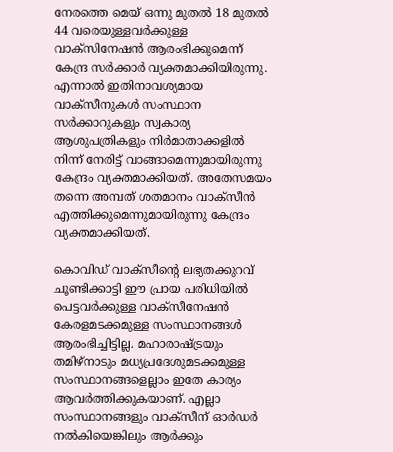നേരത്തെ മെയ് ഒന്നു മുതൽ 18 മുതൽ 44 വരെയുള്ളവർക്കുള്ള വാക്സിനേഷൻ ആരംഭിക്കുമെന്ന് കേന്ദ്ര സർക്കാർ വ്യക്തമാക്കിയിരുന്നു. എന്നാൽ ഇതിനാവശ്യമായ വാക്സീനുകൾ സംസ്ഥാന സർക്കാറുകളും സ്വകാര്യ ആശുപത്രികളും നിർമാതാക്കളിൽ നിന്ന് നേരിട്ട് വാങ്ങാമെന്നുമായിരുന്നു കേന്ദ്രം വ്യക്തമാക്കിയത്. അതേസമയം തന്നെ അമ്പത് ശതമാനം വാക്സീൻ എത്തിക്കുമെന്നുമായിരുന്നു കേന്ദ്രം വ്യക്തമാക്കിയത്.

കൊവിഡ് വാക്സീന്റെ ലഭ്യതക്കുറവ് ചൂണ്ടിക്കാട്ടി ഈ പ്രായ പരിധിയിൽ പെട്ടവർക്കുള്ള വാക്സീനേഷൻ കേരളമടക്കമുള്ള സംസ്ഥാനങ്ങൾ ആരംഭിച്ചിട്ടില്ല. മഹാരാഷ്ട്രയും തമിഴ്നാടും മധ്യപ്രദേശുമടക്കമുള്ള സംസ്ഥാനങ്ങളെല്ലാം ഇതേ കാര്യം ആവർത്തിക്കുകയാണ്. എല്ലാ സംസ്ഥാനങ്ങളും വാക്സീന് ഓർഡർ നൽകിയെങ്കിലും ആർക്കും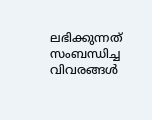ലഭിക്കുന്നത് സംബന്ധിച്ച വിവരങ്ങൾ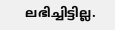ലഭിച്ചിട്ടില്ല.